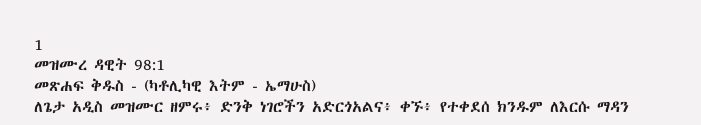1
መዝሙረ ዳዊት 98:1
መጽሐፍ ቅዱስ - (ካቶሊካዊ እትም - ኤማሁስ)
ለጌታ አዲስ መዝሙር ዘምሩ፥ ድንቅ ነገሮችን አድርጎአልና፥ ቀኙ፥ የተቀደሰ ክንዱም ለእርሱ ማዳን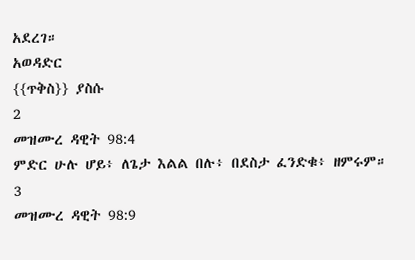አደረገ።
አወዳድር
{{ጥቅስ}} ያስሱ
2
መዝሙረ ዳዊት 98:4
ምድር ሁሉ ሆይ፥ ለጌታ እልል በሉ፥ በደስታ ፈንድቁ፥ ዘምሩም።
3
መዝሙረ ዳዊት 98:9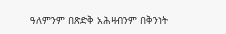ዓለምንም በጽድቅ አሕዛብንም በቅንነት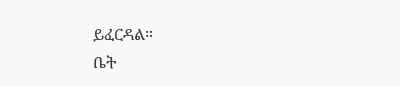ይፈርዳል።
ቤት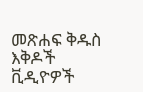መጽሐፍ ቅዱስ
እቅዶች
ቪዲዮዎች